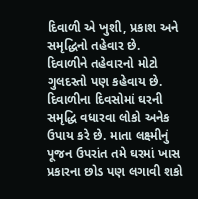દિવાળી એ ખુશી, પ્રકાશ અને સમૃદ્ધિનો તહેવાર છે. દિવાળીને તહેવારનો મોટો ગુલદસ્તો પણ કહેવાય છે. દિવાળીના દિવસોમાં ઘરની સમૃદ્ધિ વધારવા લોકો અનેક ઉપાય કરે છે. માતા લક્ષ્મીનું પૂજન ઉપરાંત તમે ઘરમાં ખાસ પ્રકારના છોડ પણ લગાવી શકો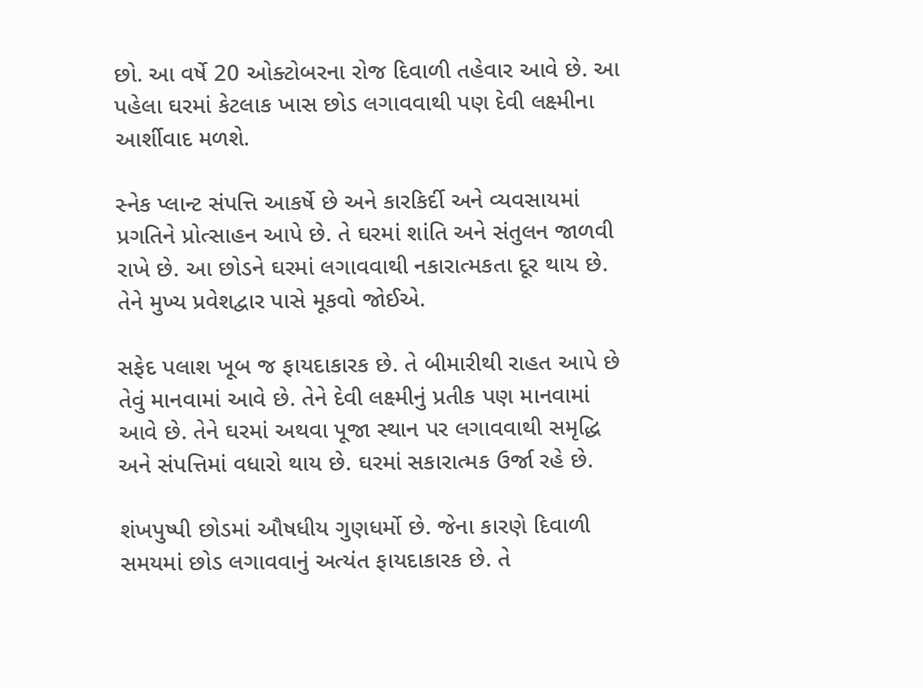છો. આ વર્ષે 20 ઓક્ટોબરના રોજ દિવાળી તહેવાર આવે છે. આ પહેલા ઘરમાં કેટલાક ખાસ છોડ લગાવવાથી પણ દેવી લક્ષ્મીના આર્શીવાદ મળશે.

સ્નેક પ્લાન્ટ સંપત્તિ આકર્ષે છે અને કારકિર્દી અને વ્યવસાયમાં પ્રગતિને પ્રોત્સાહન આપે છે. તે ઘરમાં શાંતિ અને સંતુલન જાળવી રાખે છે. આ છોડને ઘરમાં લગાવવાથી નકારાત્મકતા દૂર થાય છે. તેને મુખ્ય પ્રવેશદ્વાર પાસે મૂકવો જોઈએ.

સફેદ પલાશ ખૂબ જ ફાયદાકારક છે. તે બીમારીથી રાહત આપે છે તેવું માનવામાં આવે છે. તેને દેવી લક્ષ્મીનું પ્રતીક પણ માનવામાં આવે છે. તેને ઘરમાં અથવા પૂજા સ્થાન પર લગાવવાથી સમૃદ્ધિ અને સંપત્તિમાં વધારો થાય છે. ઘરમાં સકારાત્મક ઉર્જા રહે છે.

શંખપુષ્પી છોડમાં ઔષધીય ગુણધર્મો છે. જેના કારણે દિવાળી સમયમાં છોડ લગાવવાનું અત્યંત ફાયદાકારક છે. તે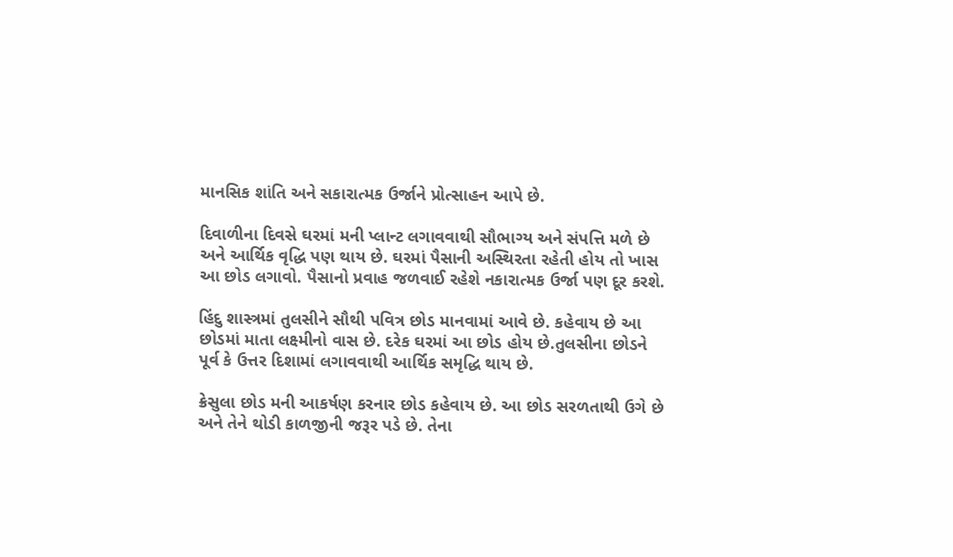માનસિક શાંતિ અને સકારાત્મક ઉર્જાને પ્રોત્સાહન આપે છે.

દિવાળીના દિવસે ઘરમાં મની પ્લાન્ટ લગાવવાથી સૌભાગ્ય અને સંપત્તિ મળે છે અને આર્થિક વૃદ્ધિ પણ થાય છે. ઘરમાં પૈસાની અસ્થિરતા રહેતી હોય તો ખાસ આ છોડ લગાવો. પૈસાનો પ્રવાહ જળવાઈ રહેશે નકારાત્મક ઉર્જા પણ દૂર કરશે.

હિંદુ શાસ્ત્રમાં તુલસીને સૌથી પવિત્ર છોડ માનવામાં આવે છે. કહેવાય છે આ છોડમાં માતા લક્ષ્મીનો વાસ છે. દરેક ઘરમાં આ છોડ હોય છે.તુલસીના છોડને પૂર્વ કે ઉત્તર દિશામાં લગાવવાથી આર્થિક સમૃદ્ધિ થાય છે.

ક્રેસુલા છોડ મની આકર્ષણ કરનાર છોડ કહેવાય છે. આ છોડ સરળતાથી ઉગે છે અને તેને થોડી કાળજીની જરૂર પડે છે. તેના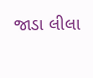જાડા લીલા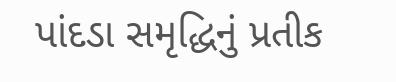પાંદડા સમૃદ્ધિનું પ્રતીક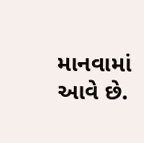માનવામાં આવે છે.